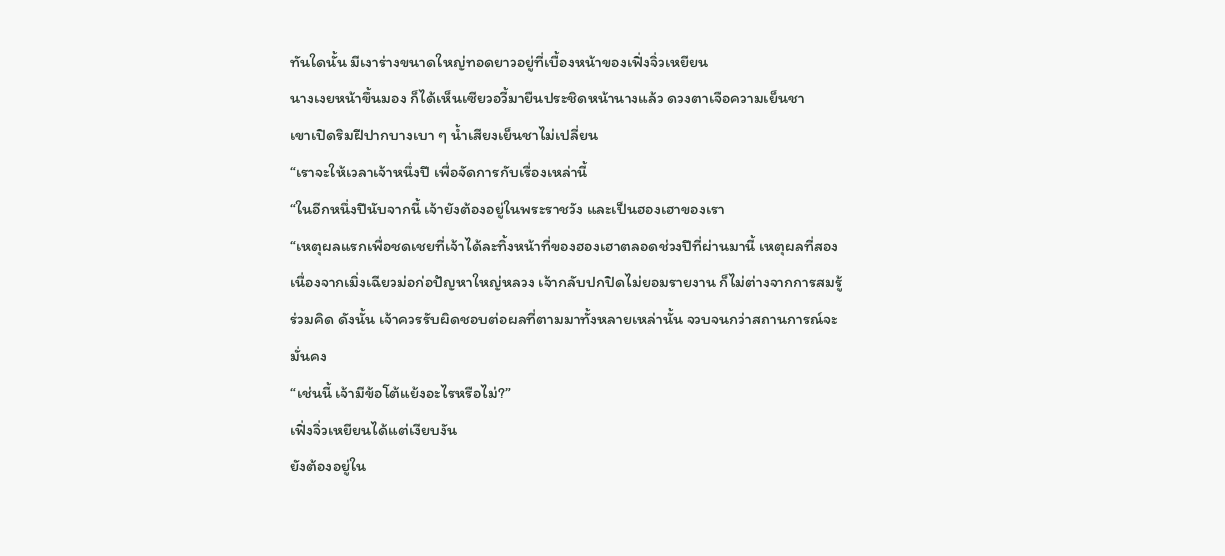ทันใดนั้น มีเงาร่างขนาดใหญ่ทอดยาวอยู่ที่เบื้องหน้าของเฟิ่งจิ่วเหยียน
นางเงยหน้าขึ้นมอง ก็ได้เห็นเซียวอวี้มายืนประชิดหน้านางแล้ว ดวงตาเจือความเย็นชา
เขาเปิดริมฝีปากบางเบา ๆ น้ำเสียงเย็นชาไม่เปลี่ยน
“เราจะให้เวลาเจ้าหนึ่งปี เพื่อจัดการกับเรื่องเหล่านี้
“ในอีกหนึ่งปีนับจากนี้ เจ้ายังต้องอยู่ในพระราชวัง และเป็นฮองเฮาของเรา
“เหตุผลแรกเพื่อชดเชยที่เจ้าได้ละทิ้งหน้าที่ของฮองเฮาตลอดช่วงปีที่ผ่านมานี้ เหตุผลที่สอง เนื่องจากเมิ่งเฉียวม่อก่อปัญหาใหญ่หลวง เจ้ากลับปกปิดไม่ยอมรายงาน ก็ไม่ต่างจากการสมรู้ร่วมคิด ดังนั้น เจ้าควรรับผิดชอบต่อผลที่ตามมาทั้งหลายเหล่านั้น จวบจนกว่าสถานการณ์จะมั่นคง
“เช่นนี้ เจ้ามีข้อโต้แย้งอะไรหรือไม่?”
เฟิ่งจิ่วเหยียนได้แต่เงียบงัน
ยังต้องอยู่ใน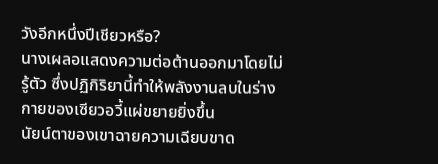วังอีกหนึ่งปีเชียวหรือ?
นางเผลอแสดงความต่อต้านออกมาโดยไม่รู้ตัว ซึ่งปฏิกิริยานี้ทำให้พลังงานลบในร่างกายของเซียวอวี้แผ่ขยายยิ่งขึ้น
นัยน์ตาของเขาฉายความเฉียบขาด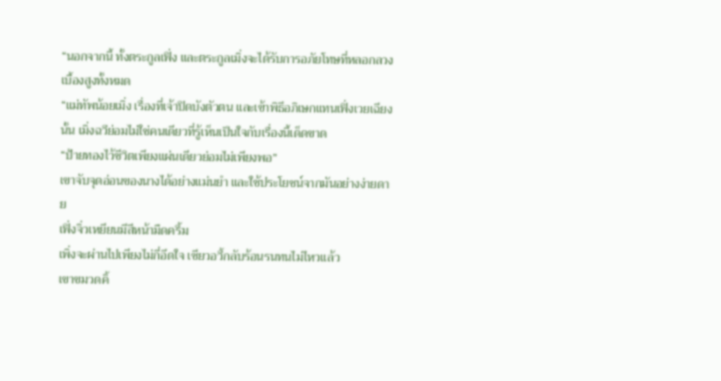“นอกจากนี้ ทั้งตระกูลเฟิ่ง และตระกูลเมิ่งจะได้รับการอภัยโทษที่หลอกลวงเบื้องสูงทั้งหมด
“แม่ทัพน้อยเมิ่ง เรื่องที่เจ้าปิดบังตัวตน และเข้าพิธีอภิเษกแทนเฟิ่งเวยเฉียงนั้น เมิ่งฉวีย่อมไม่ใช่คนเดียวที่รู้เห็นเป็นใจกับเรื่องนี้เด็ดขาด
“ป้ายทองไว้ชีวิตเพียงแผ่นเดียวย่อมไม่เพียงพอ”
เขาจับจุดอ่อนของนางได้อย่างแม่นยำ และใช้ประโยชน์จากมันอย่างง่ายดาย
เฟิ่งจิ่วเหยียนมีสีหน้ามืดครึ้ม
เพิ่งจะผ่านไปเพียงไม่กี่อึดใจ เซียวอวี้กลับร้อนรนทนไม่ไหวแล้ว
เขาขมวดคิ้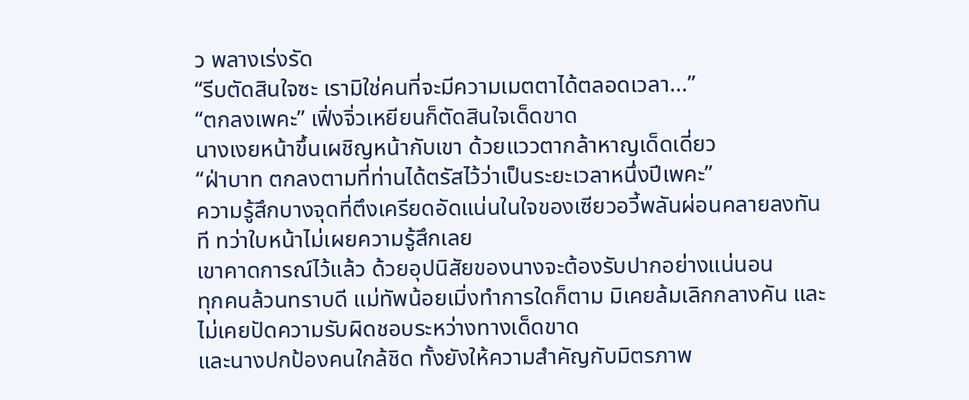ว พลางเร่งรัด
“รีบตัดสินใจซะ เรามิใช่คนที่จะมีความเมตตาได้ตลอดเวลา...”
“ตกลงเพคะ” เฟิ่งจิ่วเหยียนก็ตัดสินใจเด็ดขาด
นางเงยหน้าขึ้นเผชิญหน้ากับเขา ด้วยแววตากล้าหาญเด็ดเดี่ยว
“ฝ่าบาท ตกลงตามที่ท่านได้ตรัสไว้ว่าเป็นระยะเวลาหนึ่งปีเพคะ”
ความรู้สึกบางจุดที่ตึงเครียดอัดแน่นในใจของเซียวอวี้พลันผ่อนคลายลงทันที ทว่าใบหน้าไม่เผยความรู้สึกเลย
เขาคาดการณ์ไว้แล้ว ด้วยอุปนิสัยของนางจะต้องรับปากอย่างแน่นอน
ทุกคนล้วนทราบดี แม่ทัพน้อยเมิ่งทำการใดก็ตาม มิเคยล้มเลิกกลางคัน และไม่เคยปัดความรับผิดชอบระหว่างทางเด็ดขาด
และนางปกป้องคนใกล้ชิด ทั้งยังให้ความสำคัญกับมิตรภาพ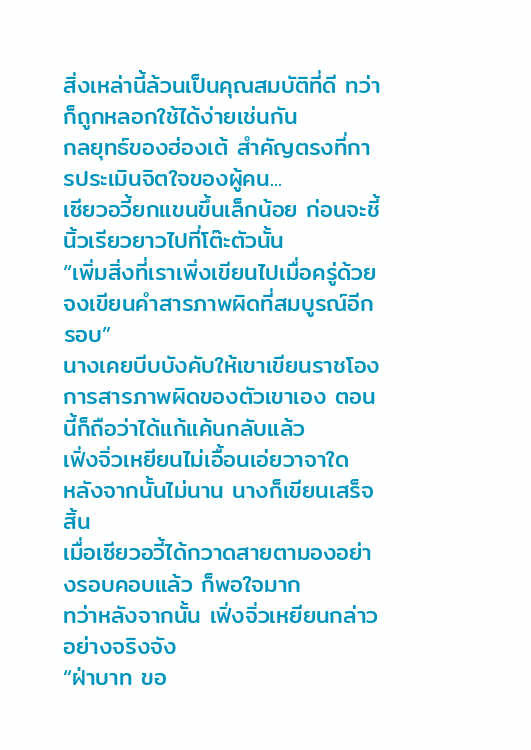สิ่งเหล่านี้ล้วนเป็นคุณสมบัติที่ดี ทว่าก็ถูกหลอกใช้ได้ง่ายเช่นกัน
กลยุทธ์ของฮ่องเต้ สำคัญตรงที่การประเมินจิตใจของผู้คน...
เซียวอวี้ยกแขนขึ้นเล็กน้อย ก่อนจะชี้นิ้วเรียวยาวไปที่โต๊ะตัวนั้น
“เพิ่มสิ่งที่เราเพิ่งเขียนไปเมื่อครู่ด้วย จงเขียนคำสารภาพผิดที่สมบูรณ์อีกรอบ”
นางเคยบีบบังคับให้เขาเขียนราชโองการสารภาพผิดของตัวเขาเอง ตอนนี้ก็ถือว่าได้แก้แค้นกลับแล้ว
เฟิ่งจิ่วเหยียนไม่เอื้อนเอ่ยวาจาใด
หลังจากนั้นไม่นาน นางก็เขียนเสร็จสิ้น
เมื่อเซียวอวี้ได้กวาดสายตามองอย่างรอบคอบแล้ว ก็พอใจมาก
ทว่าหลังจากนั้น เฟิ่งจิ่วเหยียนกล่าวอย่างจริงจัง
“ฝ่าบาท ขอ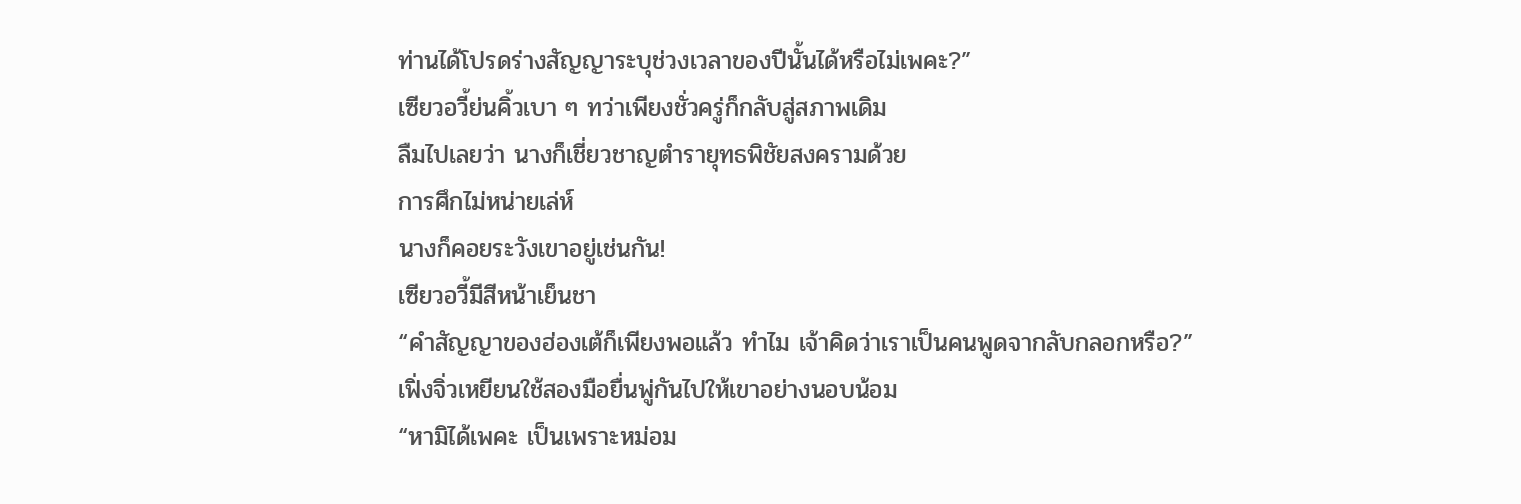ท่านได้โปรดร่างสัญญาระบุช่วงเวลาของปีนั้นได้หรือไม่เพคะ?”
เซียวอวี้ย่นคิ้วเบา ๆ ทว่าเพียงชั่วครู่ก็กลับสู่สภาพเดิม
ลืมไปเลยว่า นางก็เชี่ยวชาญตำรายุทธพิชัยสงครามด้วย
การศึกไม่หน่ายเล่ห์
นางก็คอยระวังเขาอยู่เช่นกัน!
เซียวอวี้มีสีหน้าเย็นชา
“คำสัญญาของฮ่องเต้ก็เพียงพอแล้ว ทำไม เจ้าคิดว่าเราเป็นคนพูดจากลับกลอกหรือ?”
เฟิ่งจิ่วเหยียนใช้สองมือยื่นพู่กันไปให้เขาอย่างนอบน้อม
“หามิได้เพคะ เป็นเพราะหม่อม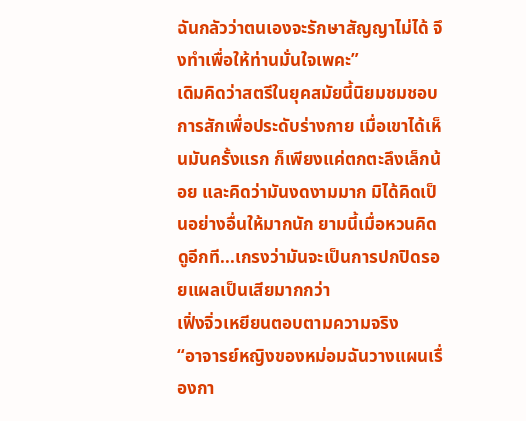ฉันกลัวว่าตนเองจะรักษาสัญญาไม่ได้ จึงทำเพื่อให้ท่านมั่นใจเพคะ”
เดิมคิดว่าสตรีในยุคสมัยนี้นิยมชมชอบการสักเพื่อประดับร่างกาย เมื่อเขาได้เห็นมันครั้งแรก ก็เพียงแค่ตกตะลึงเล็กน้อย และคิดว่ามันงดงามมาก มิได้คิดเป็นอย่างอื่นให้มากนัก ยามนี้เมื่อหวนคิดดูอีกที...เกรงว่ามันจะเป็นการปกปิดรอยแผลเป็นเสียมากกว่า
เฟิ่งจิ่วเหยียนตอบตามความจริง
“อาจารย์หญิงของหม่อมฉันวางแผนเรื่องกา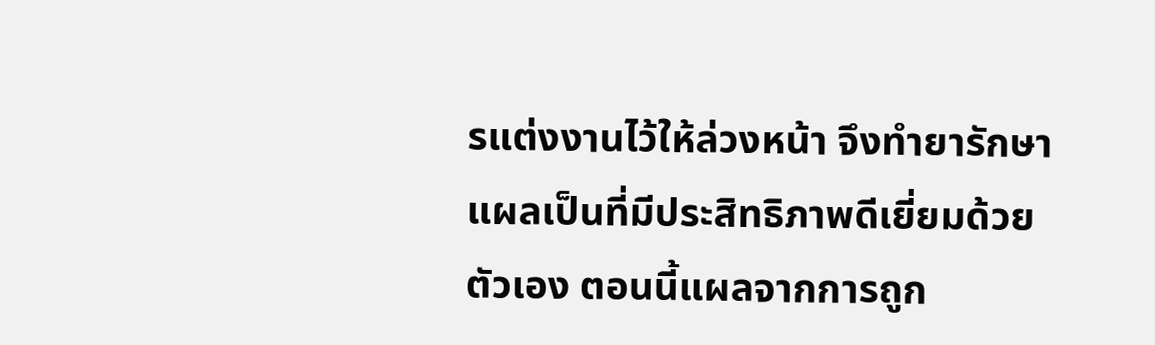รแต่งงานไว้ให้ล่วงหน้า จึงทำยารักษาแผลเป็นที่มีประสิทธิภาพดีเยี่ยมด้วยตัวเอง ตอนนี้แผลจากการถูก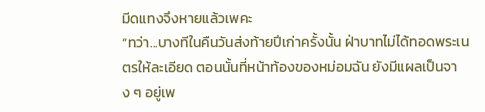มีดแทงจึงหายแล้วเพคะ
“ทว่า...บางทีในคืนวันส่งท้ายปีเก่าครั้งนั้น ฝ่าบาทไม่ได้ทอดพระเนตรให้ละเอียด ตอนนั้นที่หน้าท้องของหม่อมฉัน ยังมีแผลเป็นจาง ๆ อยู่เพ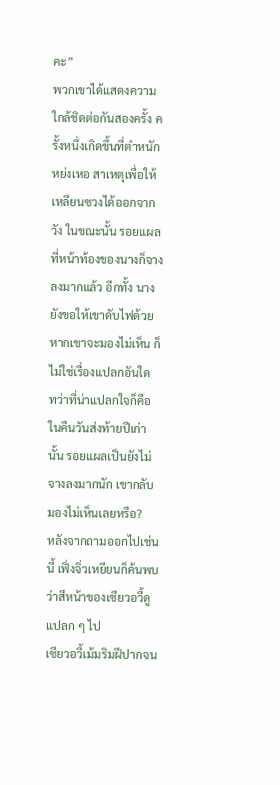คะ”
พวกเขาได้แสดงความใกล้ชิดต่อกันสองครั้ง ครั้งหนึ่งเกิดขึ้นที่ตำหนักหย่งเหอ สาเหตุเพื่อให้เหลียนซวงได้ออกจากวัง ในขณะนั้น รอยแผลที่หน้าท้องของนางก็จางลงมากแล้ว อีกทั้ง นางยังขอให้เขาดับไฟด้วย หากเขาจะมองไม่เห็น ก็ไม่ใช่เรื่องแปลกอันใด
ทว่าที่น่าแปลกใจก็คือ ในคืนวันส่งท้ายปีเก่านั้น รอยแผลเป็นยังไม่จางลงมากนัก เขากลับมองไม่เห็นเลยหรือ?
หลังจากถามออกไปเช่นนี้ เฟิ่งจิ่วเหยียนก็ค้นพบว่าสีหน้าของเซียวอวี้ดูแปลก ๆ ไป
เซียวอวี้เม้มริมฝีปากจน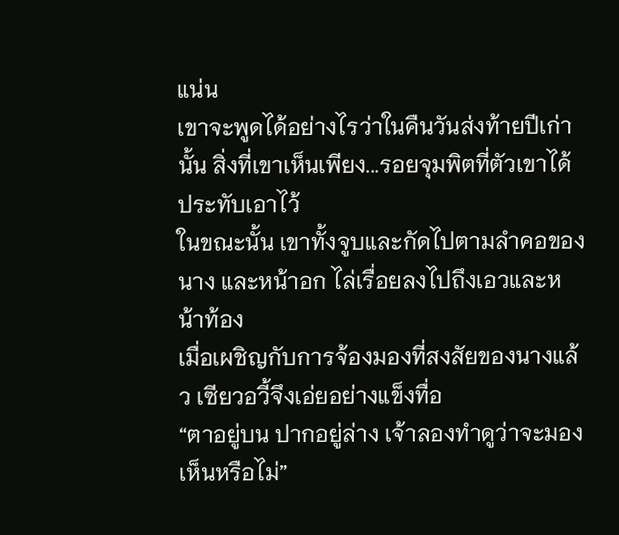แน่น
เขาจะพูดได้อย่างไรว่าในคืนวันส่งท้ายปีเก่านั้น สิ่งที่เขาเห็นเพียง...รอยจุมพิตที่ตัวเขาได้ประทับเอาไว้
ในขณะนั้น เขาทั้งจูบและกัดไปตามลำคอของนาง และหน้าอก ไล่เรื่อยลงไปถึงเอวและหน้าท้อง
เมื่อเผชิญกับการจ้องมองที่สงสัยของนางแล้ว เซียวอวี้จึงเอ่ยอย่างแข็งทื่อ
“ตาอยู่บน ปากอยู่ล่าง เจ้าลองทำดูว่าจะมองเห็นหรือไม่”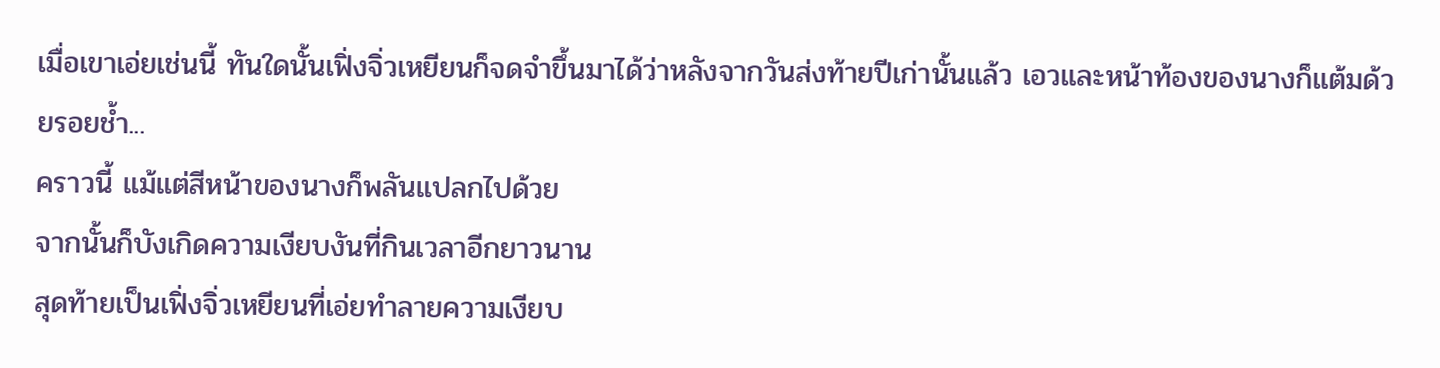เมื่อเขาเอ่ยเช่นนี้ ทันใดนั้นเฟิ่งจิ่วเหยียนก็จดจำขึ้นมาได้ว่าหลังจากวันส่งท้ายปีเก่านั้นแล้ว เอวและหน้าท้องของนางก็แต้มด้วยรอยช้ำ...
คราวนี้ แม้แต่สีหน้าของนางก็พลันแปลกไปด้วย
จากนั้นก็บังเกิดความเงียบงันที่กินเวลาอีกยาวนาน
สุดท้ายเป็นเฟิ่งจิ่วเหยียนที่เอ่ยทำลายความเงียบ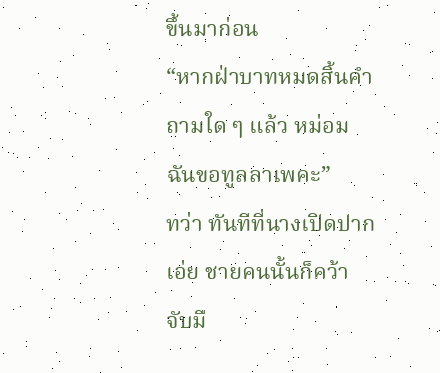ขึ้นมาก่อน
“หากฝ่าบาทหมดสิ้นคำถามใด ๆ แล้ว หม่อมฉันขอทูลลาเพคะ”
ทว่า ทันทีที่นางเปิดปากเอ่ย ชายคนนั้นก็คว้าจับมื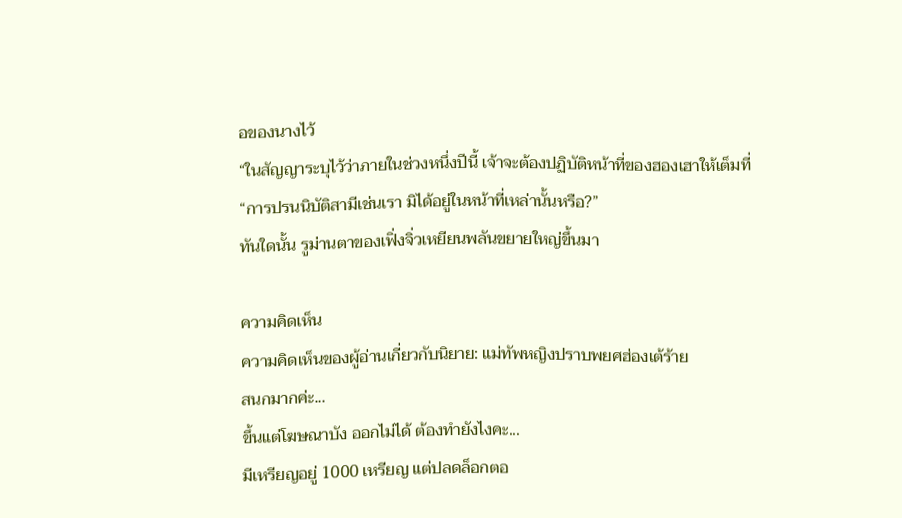อของนางไว้
“ในสัญญาระบุไว้ว่าภายในช่วงหนึ่งปีนี้ เจ้าจะต้องปฏิบัติหน้าที่ของฮองเฮาให้เต็มที่
“การปรนนิบัติสามีเช่นเรา มิได้อยู่ในหน้าที่เหล่านั้นหรือ?”
ทันใดนั้น รูม่านตาของเฟิ่งจิ่วเหยียนพลันขยายใหญ่ขึ้นมา

ความคิดเห็น
ความคิดเห็นของผู้อ่านเกี่ยวกับนิยาย: แม่ทัพหญิงปราบพยศฮ่องเต้ร้าย
สนกมากค่ะ...
ขึ้นแต่โฆษณาบัง ออกไม่ได้ ต้องทำยังไงคะ...
มีเหรียญอยู่ 1000 เหรียญ แต่ปลดล็อกตอ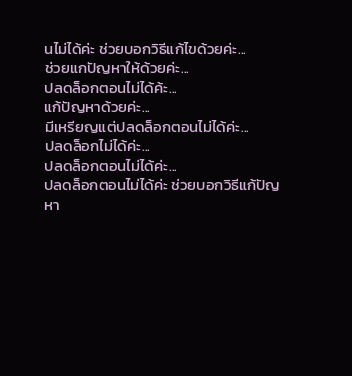นไม่ได้ค่ะ ช่วยบอกวิธีแก้ไขด้วยค่ะ...
ช่วยแกปัญหาให้ด้วยค่ะ...
ปลดล็อกตอนไม่ได้ค้ะ...
แก้ปัญหาด้วยค่ะ...
มีเหรียญแต่ปลดล็อกตอนไม่ได้ค่ะ...
ปลดล็อกไม่ได้ค่ะ...
ปลดล็อกตอนไม่ได้ค่ะ...
ปลดล็อกตอนไม่ได้ค่ะ ช่วยบอกวิธีแก้ปัญหา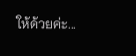ให้ด้วยค่ะ...